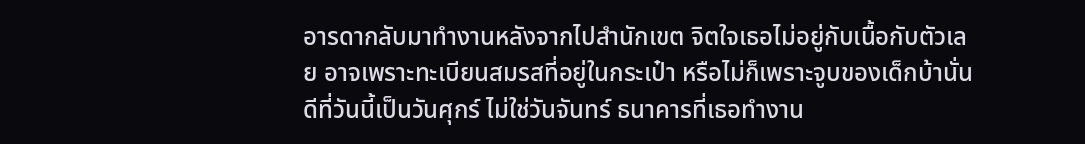อารดากลับมาทำงานหลังจากไปสำนักเขต จิตใจเธอไม่อยู่กับเนื้อกับตัวเลย อาจเพราะทะเบียนสมรสที่อยู่ในกระเป๋า หรือไม่ก็เพราะจูบของเด็กบ้านั่น ดีที่วันนี้เป็นวันศุกร์ ไม่ใช่วันจันทร์ ธนาคารที่เธอทำงาน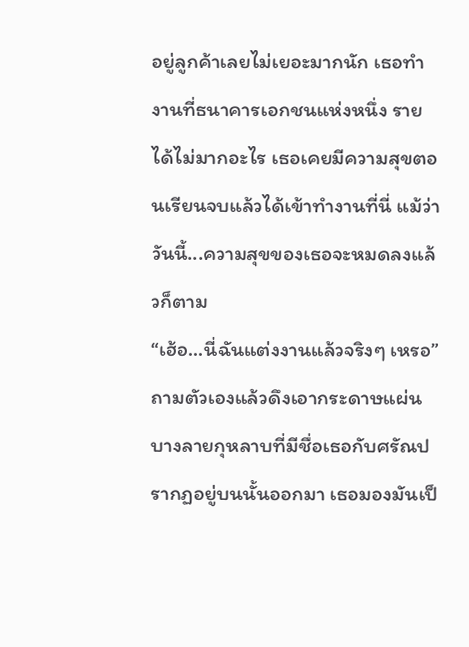อยู่ลูกค้าเลยไม่เยอะมากนัก เธอทำงานที่ธนาคารเอกชนแห่งหนึ่ง รายได้ไม่มากอะไร เธอเคยมีความสุขตอนเรียนจบแล้วได้เข้าทำงานที่นี่ แม้ว่าวันนี้...ความสุขของเธอจะหมดลงแล้วก็ตาม
“เฮ้อ...นี่ฉันแต่งงานแล้วจริงๆ เหรอ” ถามตัวเองแล้วดึงเอากระดาษแผ่นบางลายกุหลาบที่มีชื่อเธอกับศรัณปรากฏอยู่บนนั้นออกมา เธอมองมันเป็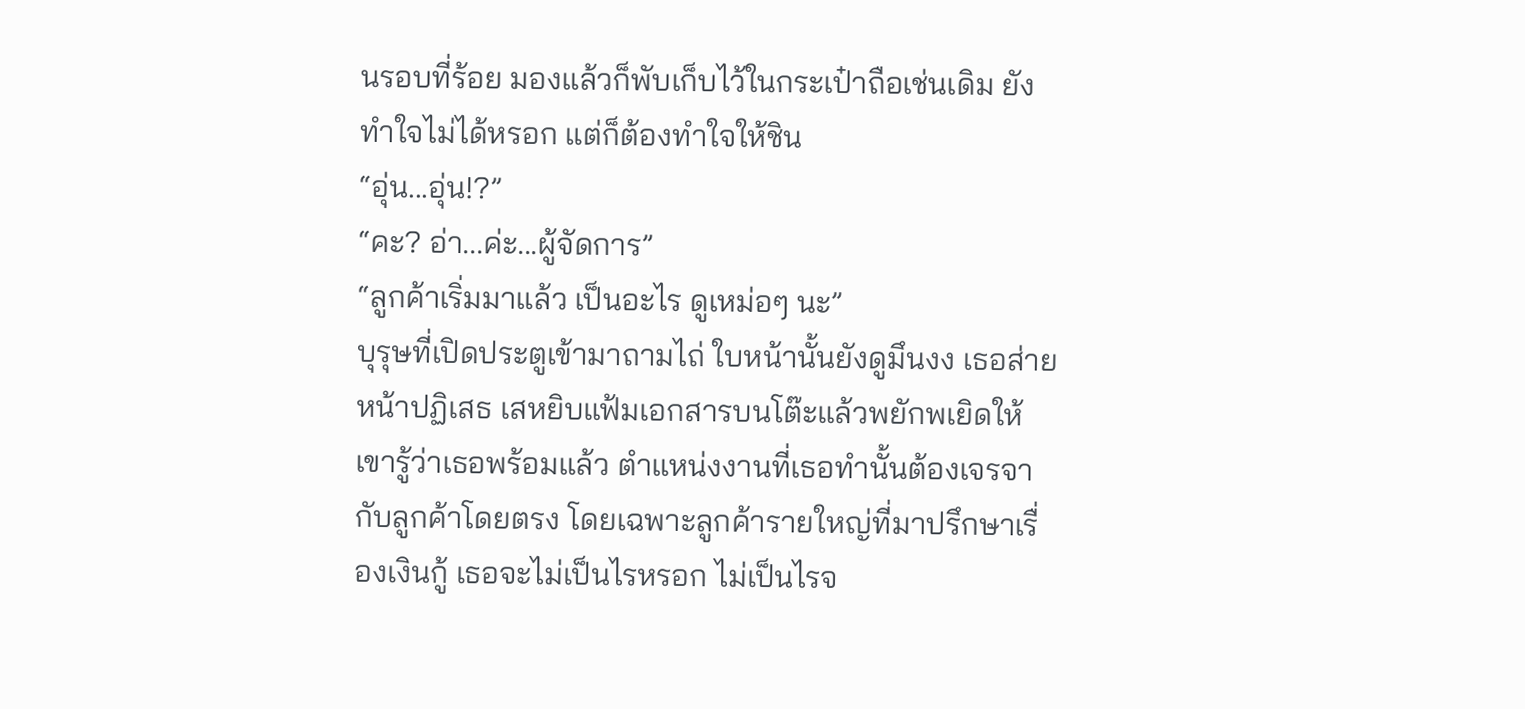นรอบที่ร้อย มองแล้วก็พับเก็บไว้ในกระเป๋าถือเช่นเดิม ยังทำใจไม่ได้หรอก แต่ก็ต้องทำใจให้ชิน
“อุ่น...อุ่น!?”
“คะ? อ่า...ค่ะ...ผู้จัดการ”
“ลูกค้าเริ่มมาแล้ว เป็นอะไร ดูเหม่อๆ นะ”
บุรุษที่เปิดประตูเข้ามาถามไถ่ ใบหน้านั้นยังดูมึนงง เธอส่ายหน้าปฏิเสธ เสหยิบแฟ้มเอกสารบนโต๊ะแล้วพยักพเยิดให้เขารู้ว่าเธอพร้อมแล้ว ตำแหน่งงานที่เธอทำนั้นต้องเจรจากับลูกค้าโดยตรง โดยเฉพาะลูกค้ารายใหญ่ที่มาปรึกษาเรื่องเงินกู้ เธอจะไม่เป็นไรหรอก ไม่เป็นไรจ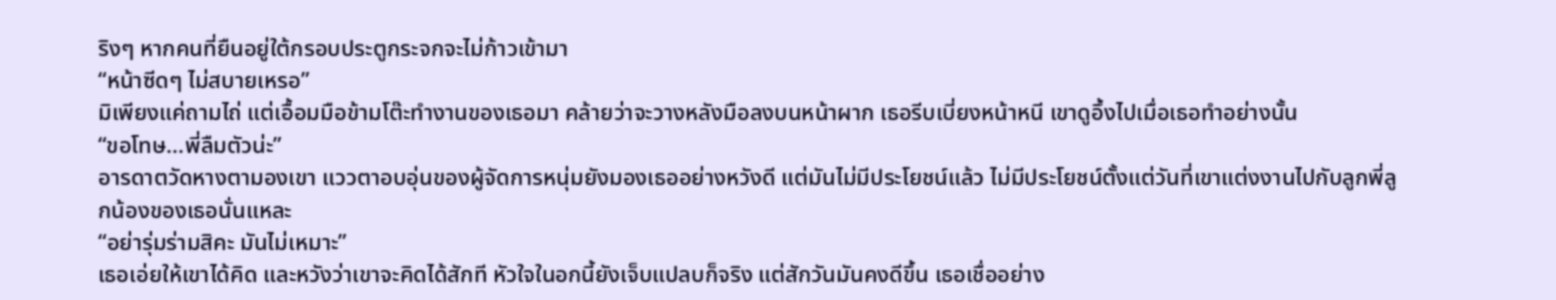ริงๆ หากคนที่ยืนอยู่ใต้กรอบประตูกระจกจะไม่ก้าวเข้ามา
“หน้าซีดๆ ไม่สบายเหรอ”
มิเพียงแค่ถามไถ่ แต่เอื้อมมือข้ามโต๊ะทำงานของเธอมา คล้ายว่าจะวางหลังมือลงบนหน้าผาก เธอรีบเบี่ยงหน้าหนี เขาดูอึ้งไปเมื่อเธอทำอย่างนั้น
“ขอโทษ...พี่ลืมตัวน่ะ”
อารดาตวัดหางตามองเขา แววตาอบอุ่นของผู้จัดการหนุ่มยังมองเธออย่างหวังดี แต่มันไม่มีประโยชน์แล้ว ไม่มีประโยชน์ตั้งแต่วันที่เขาแต่งงานไปกับลูกพี่ลูกน้องของเธอนั่นแหละ
“อย่ารุ่มร่ามสิคะ มันไม่เหมาะ”
เธอเอ่ยให้เขาได้คิด และหวังว่าเขาจะคิดได้สักที หัวใจในอกนี้ยังเจ็บแปลบก็จริง แต่สักวันมันคงดีขึ้น เธอเชื่ออย่าง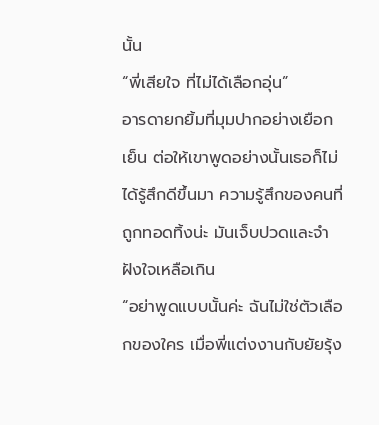นั้น
“พี่เสียใจ ที่ไม่ได้เลือกอุ่น”
อารดายกยิ้มที่มุมปากอย่างเยือกเย็น ต่อให้เขาพูดอย่างนั้นเธอก็ไม่ได้รู้สึกดีขึ้นมา ความรู้สึกของคนที่ถูกทอดทิ้งน่ะ มันเจ็บปวดและจำฝังใจเหลือเกิน
“อย่าพูดแบบนั้นค่ะ ฉันไม่ใช่ตัวเลือกของใคร เมื่อพี่แต่งงานกับยัยรุ้ง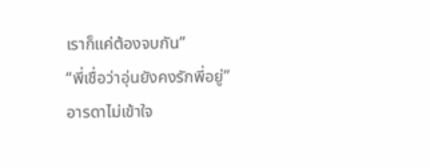เราก็แค่ต้องจบกัน”
“พี่เชื่อว่าอุ่นยังคงรักพี่อยู่”
อารดาไม่เข้าใจ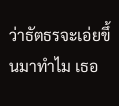ว่าธัตธรจะเอ่ยขึ้นมาทำไม เธอ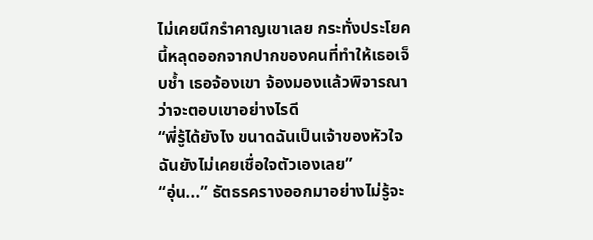ไม่เคยนึกรำคาญเขาเลย กระทั่งประโยคนี้หลุดออกจากปากของคนที่ทำให้เธอเจ็บช้ำ เธอจ้องเขา จ้องมองแล้วพิจารณาว่าจะตอบเขาอย่างไรดี
“พี่รู้ได้ยังไง ขนาดฉันเป็นเจ้าของหัวใจ ฉันยังไม่เคยเชื่อใจตัวเองเลย”
“อุ่น...” ธัตธรครางออกมาอย่างไม่รู้จะ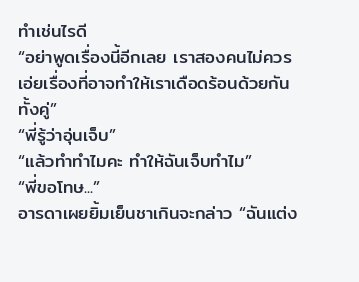ทำเช่นไรดี
“อย่าพูดเรื่องนี้อีกเลย เราสองคนไม่ควรเอ่ยเรื่องที่อาจทำให้เราเดือดร้อนด้วยกันทั้งคู่”
“พี่รู้ว่าอุ่นเจ็บ”
“แล้วทำทำไมคะ ทำให้ฉันเจ็บทำไม”
“พี่ขอโทษ...”
อารดาเผยยิ้มเย็นชาเกินจะกล่าว “ฉันแต่ง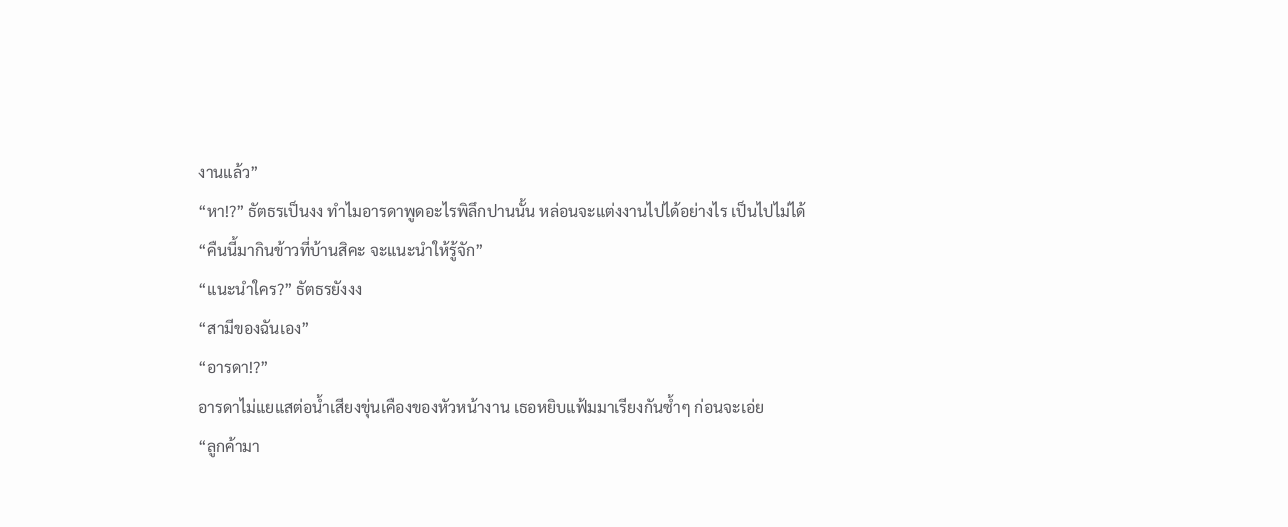งานแล้ว”
“หา!?” ธัตธรเป็นงง ทำไมอารดาพูดอะไรพิลึกปานนั้น หล่อนจะแต่งงานไปได้อย่างไร เป็นไปไม่ได้
“คืนนี้มากินข้าวที่บ้านสิคะ จะแนะนำให้รู้จัก”
“แนะนำใคร?” ธัตธรยังงง
“สามีของฉันเอง”
“อารดา!?”
อารดาไม่แยแสต่อน้ำเสียงขุ่นเคืองของหัวหน้างาน เธอหยิบแฟ้มมาเรียงกันซ้ำๆ ก่อนจะเอ่ย
“ลูกค้ามา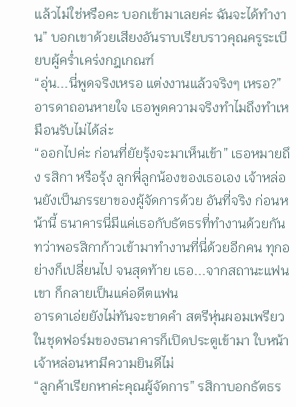แล้วไม่ใช่หรือคะ บอกเข้ามาเลยค่ะ ฉันจะได้ทำงาน” บอกเขาด้วยเสียงอันราบเรียบราวคุณครูระเบียบผู้คร่ำเคร่งกฎเกณฑ์
“อุ่น...นี่พูดจริงเหรอ แต่งงานแล้วจริงๆ เหรอ?”
อารดาถอนหายใจ เธอพูดความจริงทำไมถึงทำเหมือนรับไม่ได้ล่ะ
“ออกไปค่ะ ก่อนที่ยัยรุ้งจะมาเห็นเข้า” เธอหมายถึง รสิกา หรือรุ้ง ลูกพี่ลูกน้องของเธอเอง เจ้าหล่อนยังเป็นภรรยาของผู้จัดการด้วย อันที่จริง ก่อนหน้านี้ ธนาคารนี่มีแค่เธอกับธัตธรที่ทำงานด้วยกัน ทว่าพอรสิกาก้าวเข้ามาทำงานที่นี่ด้วยอีกคน ทุกอย่างก็เปลี่ยนไป จนสุดท้าย เธอ...จากสถานะแฟนเขา ก็กลายเป็นแค่อดีตแฟน
อารดาเอ่ยยังไม่ทันจะขาดคำ สตรีหุ่นผอมเพรียวในชุดฟอร์มของธนาคารก็เปิดประตูเข้ามา ใบหน้าเจ้าหล่อนหามีความยินดีไม่
“ลูกค้าเรียกหาค่ะคุณผู้จัดการ” รสิกาบอกธัตธร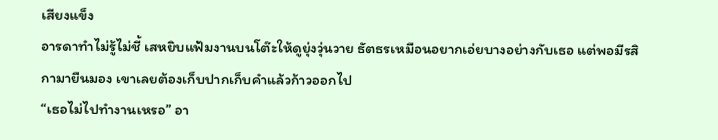เสียงแข็ง
อารดาทำไม่รู้ไม่ชี้ เสหยิบแฟ้มงานบนโต๊ะให้ดูยุ่งวุ่นวาย ธัตธรเหมือนอยากเอ่ยบางอย่างกับเธอ แต่พอมีรสิกามายืนมอง เขาเลยต้องเก็บปากเก็บคำแล้วก้าวออกไป
“เธอไม่ไปทำงานเหรอ” อา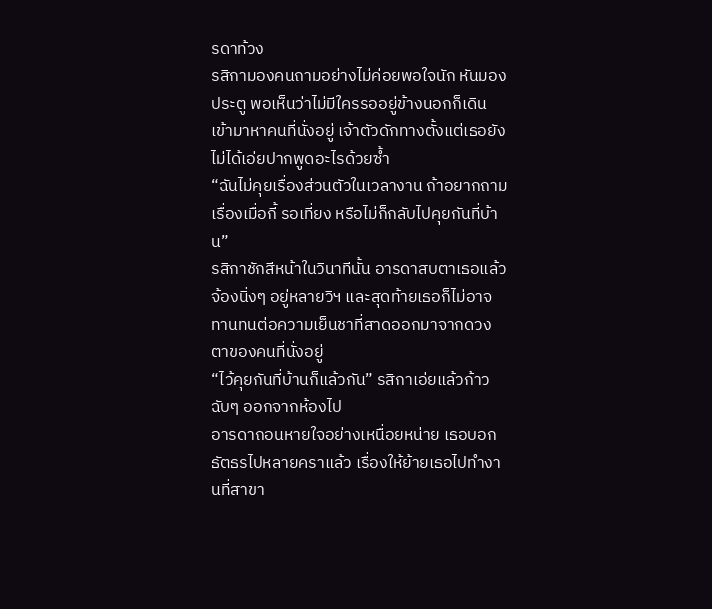รดาท้วง
รสิกามองคนถามอย่างไม่ค่อยพอใจนัก หันมองประตู พอเห็นว่าไม่มีใครรออยู่ข้างนอกก็เดินเข้ามาหาคนที่นั่งอยู่ เจ้าตัวดักทางตั้งแต่เธอยังไม่ได้เอ่ยปากพูดอะไรด้วยซ้ำ
“ฉันไม่คุยเรื่องส่วนตัวในเวลางาน ถ้าอยากถามเรื่องเมื่อกี้ รอเที่ยง หรือไม่ก็กลับไปคุยกันที่บ้าน”
รสิกาชักสีหน้าในวินาทีนั้น อารดาสบตาเธอแล้วจ้องนิ่งๆ อยู่หลายวิฯ และสุดท้ายเธอก็ไม่อาจทานทนต่อความเย็นชาที่สาดออกมาจากดวงตาของคนที่นั่งอยู่
“ไว้คุยกันที่บ้านก็แล้วกัน” รสิกาเอ่ยแล้วก้าวฉับๆ ออกจากห้องไป
อารดาถอนหายใจอย่างเหนื่อยหน่าย เธอบอกธัตธรไปหลายคราแล้ว เรื่องให้ย้ายเธอไปทำงานที่สาขา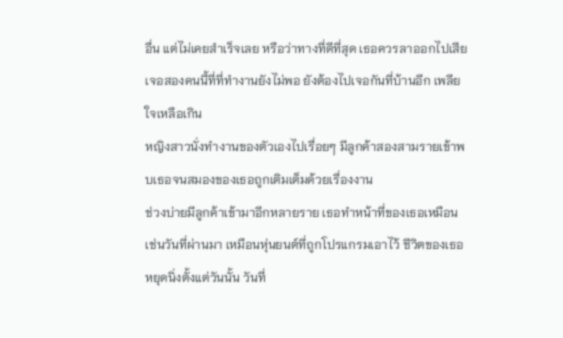อื่น แต่ไม่เคยสำเร็จเลย หรือว่าทางที่ดีที่สุด เธอควรลาออกไปเสีย เจอสองคนนี้ที่ที่ทำงานยังไม่พอ ยังต้องไปเจอกันที่บ้านอีก เพลียใจเหลือเกิน
หญิงสาวนั่งทำงานของตัวเองไปเรื่อยๆ มีลูกค้าสองสามรายเข้าพบเธอจนสมองของเธอถูกเติมเต็มด้วยเรื่องงาน
ช่วงบ่ายมีลูกค้าเข้ามาอีกหลายราย เธอทำหน้าที่ของเธอเหมือนเช่นวันที่ผ่านมา เหมือนหุ่นยนต์ที่ถูกโปรแกรมเอาไว้ ชีวิตของเธอหยุดนิ่งตั้งแต่วันนั้น วันที่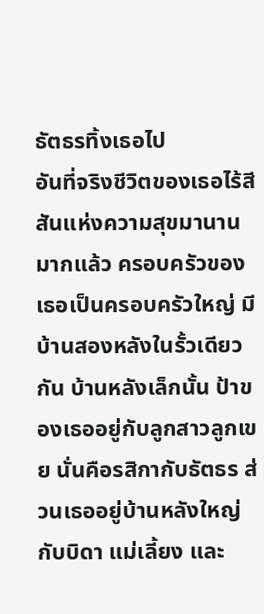ธัตธรทิ้งเธอไป
อันที่จริงชีวิตของเธอไร้สีสันแห่งความสุขมานานมากแล้ว ครอบครัวของเธอเป็นครอบครัวใหญ่ มีบ้านสองหลังในรั้วเดียวกัน บ้านหลังเล็กนั้น ป้าของเธออยู่กับลูกสาวลูกเขย นั่นคือรสิกากับธัตธร ส่วนเธออยู่บ้านหลังใหญ่กับบิดา แม่เลี้ยง และ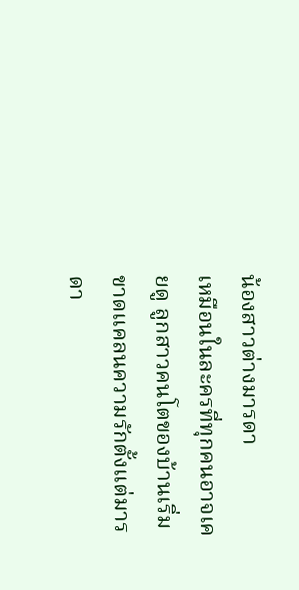น้องสาวต่างมารดา
เหมือนในละครที่ทุกคนอาจเคยดู ลูกสาวคนโตของบ้านเริ่มขาดแคลนความรักตั้งแต่มารดา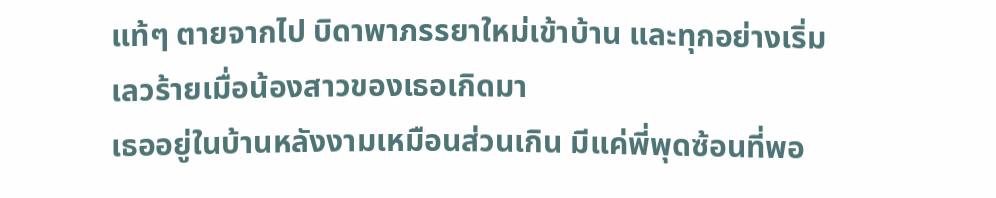แท้ๆ ตายจากไป บิดาพาภรรยาใหม่เข้าบ้าน และทุกอย่างเริ่มเลวร้ายเมื่อน้องสาวของเธอเกิดมา
เธออยู่ในบ้านหลังงามเหมือนส่วนเกิน มีแค่พี่พุดซ้อนที่พอ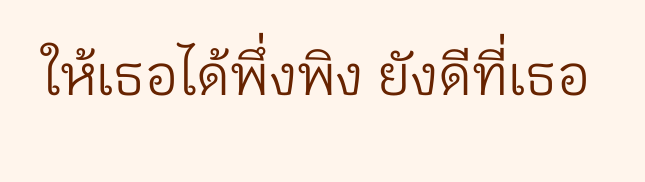ให้เธอได้พึ่งพิง ยังดีที่เธอ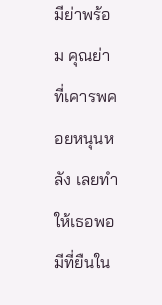มีย่าพร้อม คุณย่าที่เคารพคอยหนุนหลัง เลยทำให้เธอพอมีที่ยืนใน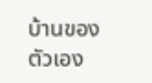บ้านของตัวเอง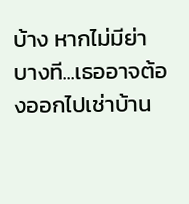บ้าง หากไม่มีย่า บางที...เธออาจต้องออกไปเช่าบ้าน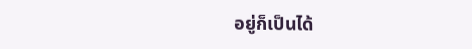อยู่ก็เป็นได้